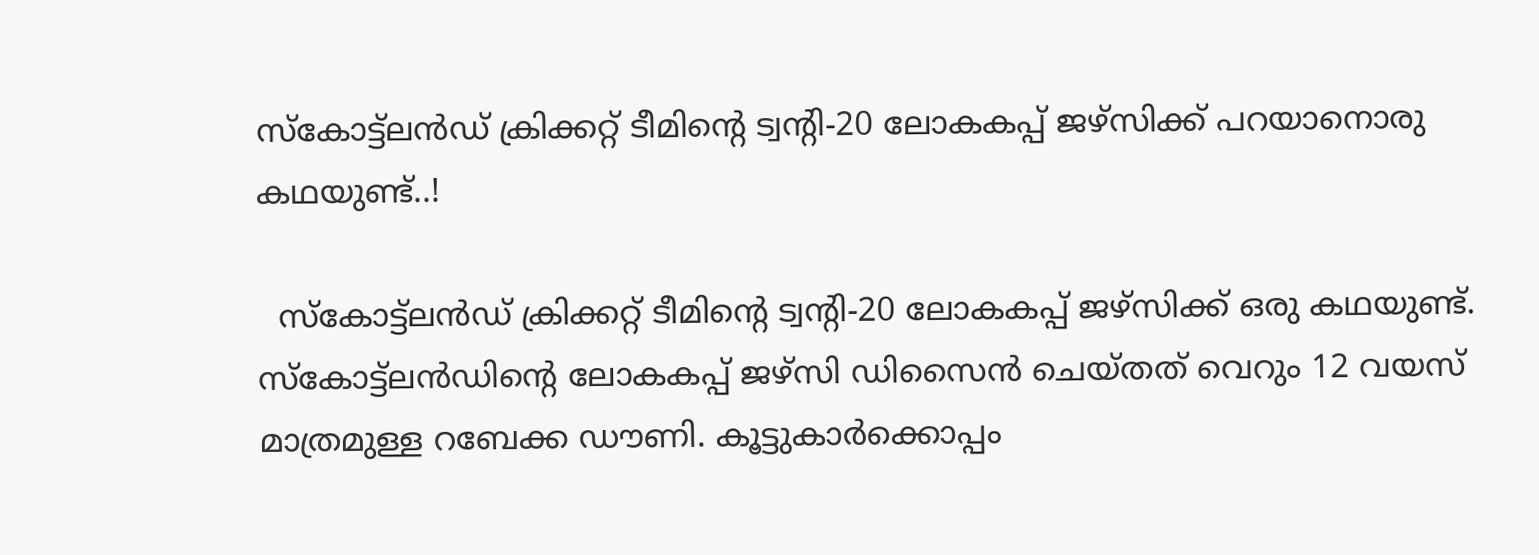സ്കോട്ട്‌ലൻഡ് ക്രിക്കറ്റ് ടീമിന്‍റെ ട്വന്‍റി-20 ലോകകപ്പ് ജഴ്സിക്ക് പറയാനൊരു കഥയുണ്ട്..!

  സ്കോട്ട്‌ലൻഡ് ക്രിക്കറ്റ് ടീമിന്‍റെ ട്വന്‍റി-20 ലോകകപ്പ് ജഴ്സിക്ക് ഒരു കഥയുണ്ട്. സ്കോട്ട്‌ലൻഡിന്‍റെ ലോകകപ്പ് ജഴ്സി ഡിസൈൻ ചെയ്തത് വെറും 12 വയസ് മാത്രമുള്ള റബേക്ക ഡൗണി. കൂട്ടുകാർക്കൊപ്പം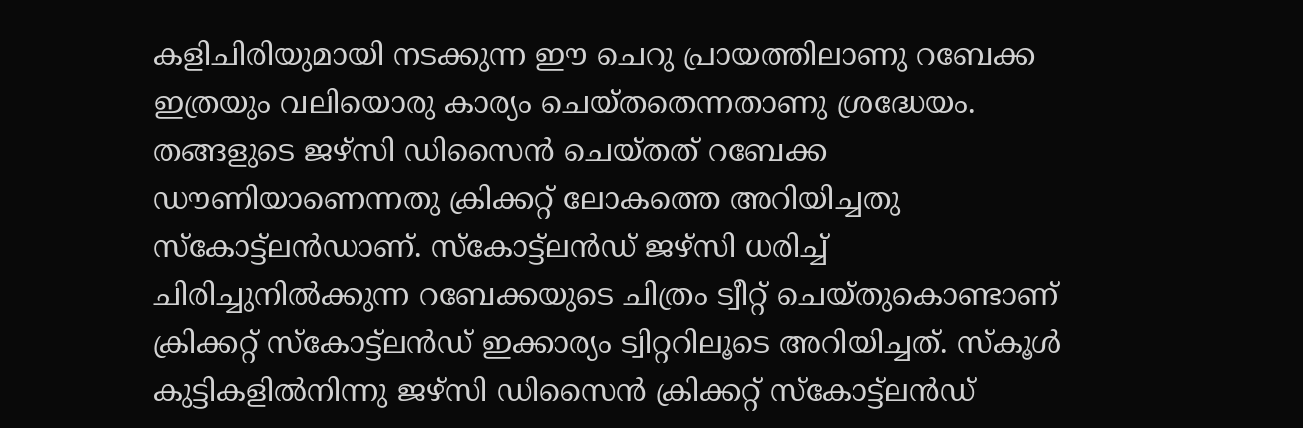കളിചിരിയുമായി നടക്കുന്ന ഈ ചെറു പ്രായത്തിലാണു റബേക്ക ഇത്രയും വലിയൊരു കാര്യം ചെയ്തതെന്നതാണു ശ്രദ്ധേയം. തങ്ങളുടെ ജഴ്സി ഡിസൈൻ ചെയ്തത് റബേക്ക ഡൗണിയാണെന്നതു ക്രിക്കറ്റ് ലോകത്തെ അറിയിച്ചതു സ്കോട്ട്‌ലൻഡാണ്. സ്കോട്ട്‌ലൻഡ് ജഴ്സി ധരിച്ച് ചിരിച്ചുനിൽക്കുന്ന റബേക്കയുടെ ചിത്രം ട്വീറ്റ് ചെയ്തുകൊണ്ടാണ് ക്രിക്കറ്റ് സ്കോട്ട്‌ലൻഡ് ഇക്കാര്യം ട്വിറ്ററിലൂടെ അറിയിച്ചത്. സ്കൂൾ കുട്ടികളിൽനിന്നു ജഴ്സി ഡിസൈൻ ക്രിക്കറ്റ് സ്കോട്ട്‌ലൻഡ്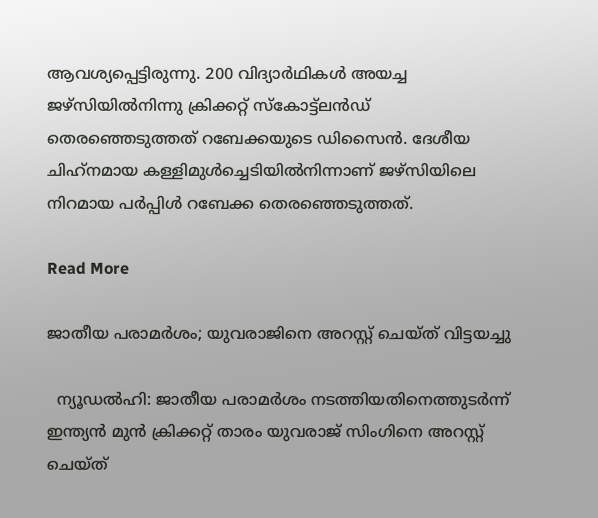ആവശ്യപ്പെട്ടിരുന്നു. 200 വിദ്യാർഥികൾ അയച്ച ജഴ്സിയിൽനിന്നു ക്രിക്കറ്റ് സ്കോട്ട്‌ലൻഡ് തെരഞ്ഞെടുത്തത് റബേക്കയുടെ ഡിസൈൻ. ദേശീയ ചിഹ്‌നമായ കള്ളിമുൾച്ചെടിയിൽനിന്നാണ് ജഴ്സിയിലെ നിറമായ പർപ്പിൾ റബേക്ക തെരഞ്ഞെടുത്തത്.

Read More

ജാതീയ പരാമർശം; യുവരാജിനെ അറസ്റ്റ് ചെയ്ത് വിട്ടയച്ചു

  ന്യൂഡൽഹി: ജാതീയ പരാമർശം നടത്തിയതിനെത്തുടർന്ന് ഇന്ത്യൻ മുൻ ക്രിക്കറ്റ് താരം യുവരാജ് സിംഗിനെ അറസ്റ്റ് ചെയ്ത്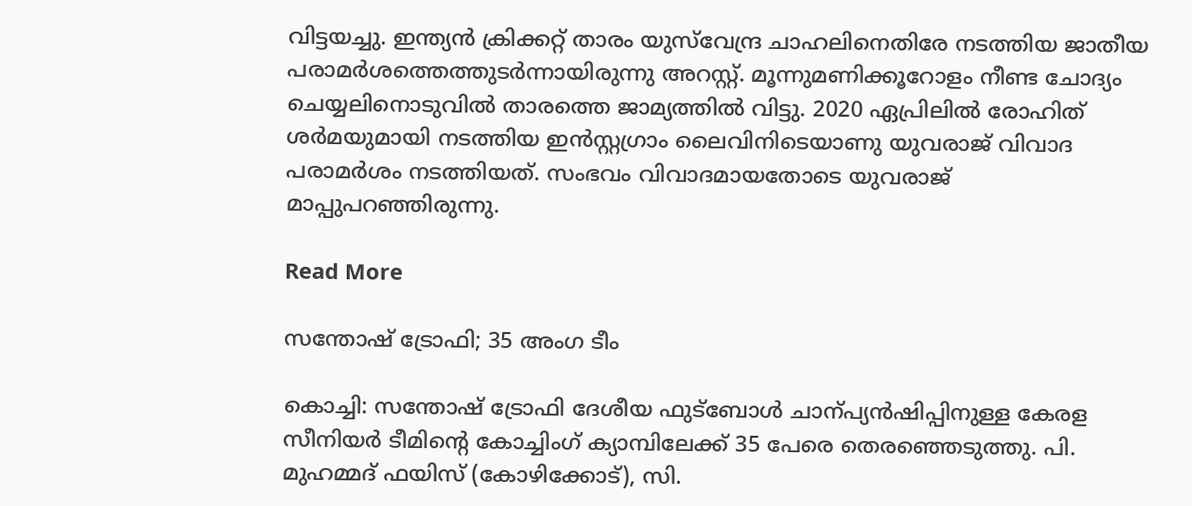വിട്ടയച്ചു. ഇന്ത്യൻ ക്രിക്കറ്റ് താരം യുസ്‌വേന്ദ്ര ചാഹലിനെതിരേ നടത്തിയ ജാതീയ പരാമർശത്തെത്തുടർന്നായിരുന്നു അറസ്റ്റ്. മൂന്നുമണിക്കൂറോളം നീണ്ട ചോദ്യം ചെയ്യലിനൊടുവിൽ താരത്തെ ജാമ്യത്തിൽ വിട്ടു. 2020 ഏപ്രിലിൽ രോഹിത് ശർമയുമായി നടത്തിയ ഇൻസ്റ്റഗ്രാം ലൈവിനിടെയാണു യുവരാജ് വിവാദ പരാമർശം നടത്തിയത്. സംഭവം വിവാദമായതോടെ യുവരാജ് മാപ്പുപറഞ്ഞിരുന്നു.

Read More

സന്തോഷ് ട്രോഫി; 35 അംഗ ടീം

കൊച്ചി: സന്തോഷ് ട്രോഫി ദേശീയ ഫുട്‌ബോള്‍ ചാന്പ്യന്‍ഷിപ്പിനുള്ള കേരള സീനിയര്‍ ടീമിന്‍റെ കോച്ചിംഗ് ക്യാമ്പിലേക്ക് 35 പേരെ തെരഞ്ഞെടുത്തു. പി. മുഹമ്മദ് ഫയിസ് (കോഴിക്കോട്), സി.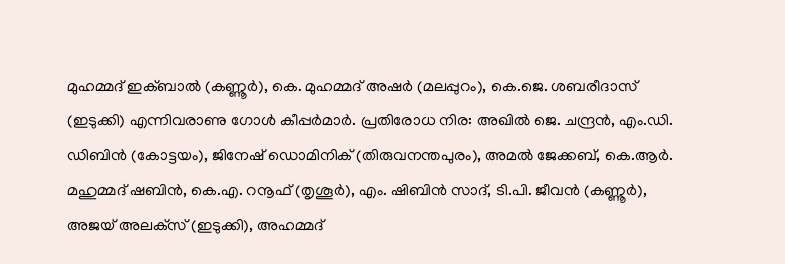മുഹമ്മദ് ഇക്ബാല്‍ (കണ്ണൂര്‍), കെ. മുഹമ്മദ് അഷര്‍ (മലപ്പുറം), കെ.ജെ. ശബരീദാസ് (ഇടുക്കി) എന്നിവരാണു ഗോള്‍ കീപ്പര്‍മാര്‍. പ്രതിരോധ നിര: അഖില്‍ ജെ. ചന്ദ്രന്‍, എം.ഡി. ഡിബിന്‍ (കോട്ടയം), ജിനേഷ് ഡൊമിനിക് (തിരുവനന്തപുരം), അമല്‍ ജേക്കബ്, കെ.ആര്‍. മഹുമ്മദ് ഷബിന്‍, കെ.എ. റനൂഫ് (തൃശൂര്‍), എം. ഷിബിന്‍ സാദ്, ടി.പി. ജീവന്‍ (കണ്ണൂര്‍), അജയ് അലക്‌സ് (ഇടുക്കി), അഹമ്മദ്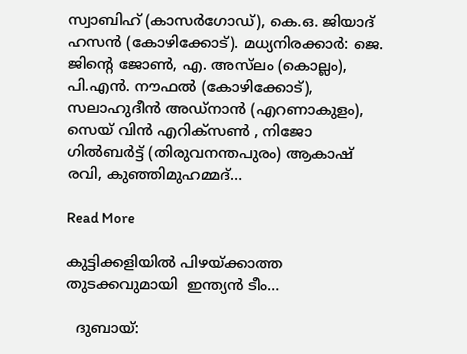സ്വാബിഹ് (കാസര്‍ഗോഡ്), കെ.ഒ. ജിയാദ് ഹസന്‍ (കോഴിക്കോട്). മധ്യനിരക്കാര്‍: ജെ. ജിന്‍റെ ജോണ്‍, എ. അസ്‌ലം (കൊല്ലം), പി.എന്‍. നൗഫല്‍ (കോഴിക്കോട്), സലാഹുദീന്‍ അഡ്‌നാന്‍ (എറണാകുളം), സെയ് വിന്‍ എറിക്‌സണ്‍ , നിജോ ഗില്‍ബര്‍ട്ട് (തിരുവനന്തപുരം) ആകാഷ് രവി, കുഞ്ഞിമുഹമ്മദ്…

Read More

കുട്ടിക്കളിയിൽ പിഴയ്ക്കാത്ത തുടക്കവുമായി  ഇന്ത്യൻ ടീം…

  ദുബായ്: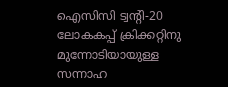ഐസിസി ട്വന്‍റി-20 ലോകകപ്പ് ക്രിക്കറ്റിനു മുന്നോടിയായുള്ള സന്നാഹ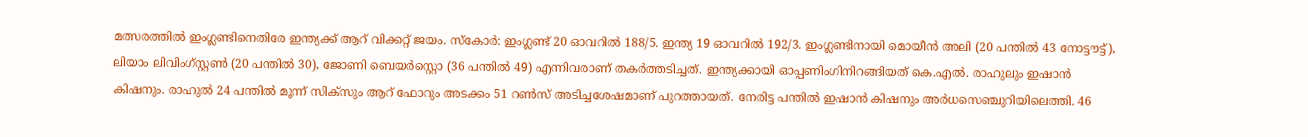മത്സരത്തിൽ ഇംഗ്ലണ്ടിനെതിരേ ഇന്ത്യക്ക് ആറ് വിക്കറ്റ് ജയം. സ്കോർ: ഇംഗ്ലണ്ട് 20 ഓവറിൽ 188/5. ഇന്ത്യ 19 ഓവറിൽ 192/3. ഇംഗ്ലണ്ടിനായി മൊയീൻ അലി (20 പന്തിൽ 43 നോട്ടൗട്ട്), ലിയാം ലിവിംഗ്സ്റ്റണ്‍ (20 പന്തിൽ 30), ജോണി ബെയർസ്റ്റൊ (36 പന്തിൽ 49) എന്നിവരാണ് തകർത്തടിച്ചത്. ഇന്ത്യക്കായി ഓപ്പണിംഗിനിറങ്ങിയത് കെ.എൽ. രാഹുലും ഇഷാൻ കിഷനും. രാഹുൽ 24 പന്തിൽ മൂന്ന് സിക്സും ആറ് ഫോറും അടക്കം 51 റണ്‍സ് അടിച്ചശേഷമാണ് പുറത്തായത്. നേരിട്ട പന്തിൽ ഇഷാൻ കിഷനും അർധസെഞ്ചുറിയിലെത്തി. 46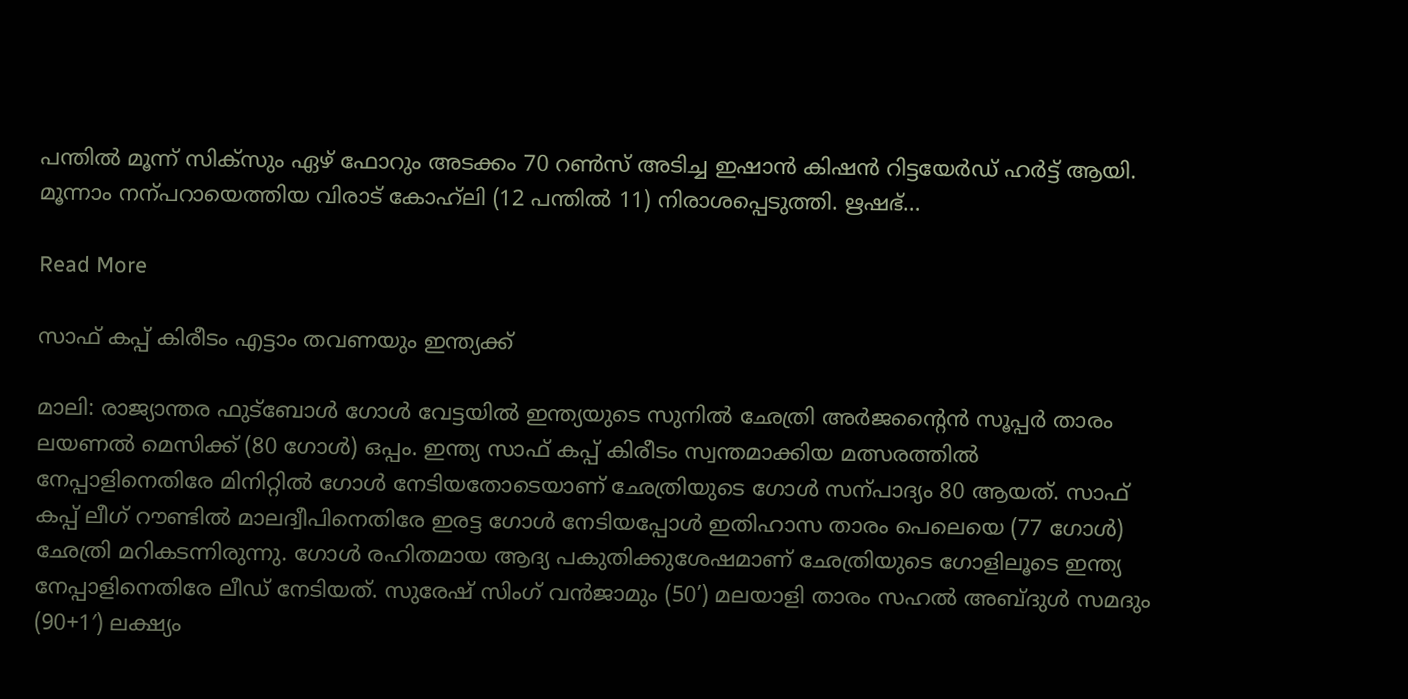പന്തിൽ മൂന്ന് സിക്സും ഏഴ് ഫോറും അടക്കം 70 റൺസ് അടിച്ച ഇഷാൻ കിഷൻ റിട്ടയേർഡ് ഹർട്ട് ആയി. മൂന്നാം നന്പറായെത്തിയ വിരാട് കോഹ്‌ലി (12 പന്തിൽ 11) നിരാശപ്പെടുത്തി. ഋഷഭ്…

Read More

സാഫ് കപ്പ് കിരീടം എട്ടാം തവണയും ഇന്ത്യക്ക്

മാലി: രാജ്യാന്തര ഫുട്ബോൾ ഗോൾ വേട്ടയിൽ ഇന്ത്യയുടെ സുനിൽ ഛേത്രി അർജന്‍റൈൻ സൂപ്പർ താരം ലയണൽ മെസിക്ക് (80 ഗോൾ) ഒപ്പം. ഇന്ത്യ സാഫ് കപ്പ് കിരീടം സ്വന്തമാക്കിയ മത്സരത്തിൽ നേപ്പാളിനെതിരേ മിനിറ്റിൽ ഗോൾ നേടിയതോടെയാണ് ഛേത്രിയുടെ ഗോൾ സന്പാദ്യം 80 ആയത്. സാഫ് കപ്പ് ലീഗ് റൗണ്ടിൽ മാലദ്വീപിനെതിരേ ഇരട്ട ഗോൾ നേടിയപ്പോൾ ഇതിഹാസ താരം പെലെയെ (77 ഗോൾ) ഛേത്രി മറികടന്നിരുന്നു. ഗോൾ രഹിതമായ ആദ്യ പകുതിക്കുശേഷമാണ് ഛേത്രിയുടെ ഗോളിലൂടെ ഇന്ത്യ നേപ്പാളിനെതിരേ ലീഡ് നേടിയത്. സുരേഷ് സിംഗ് വൻജാമും (50’) മലയാളി താരം സഹൽ അബ്ദുൾ സമദും (90+1′) ലക്ഷ്യം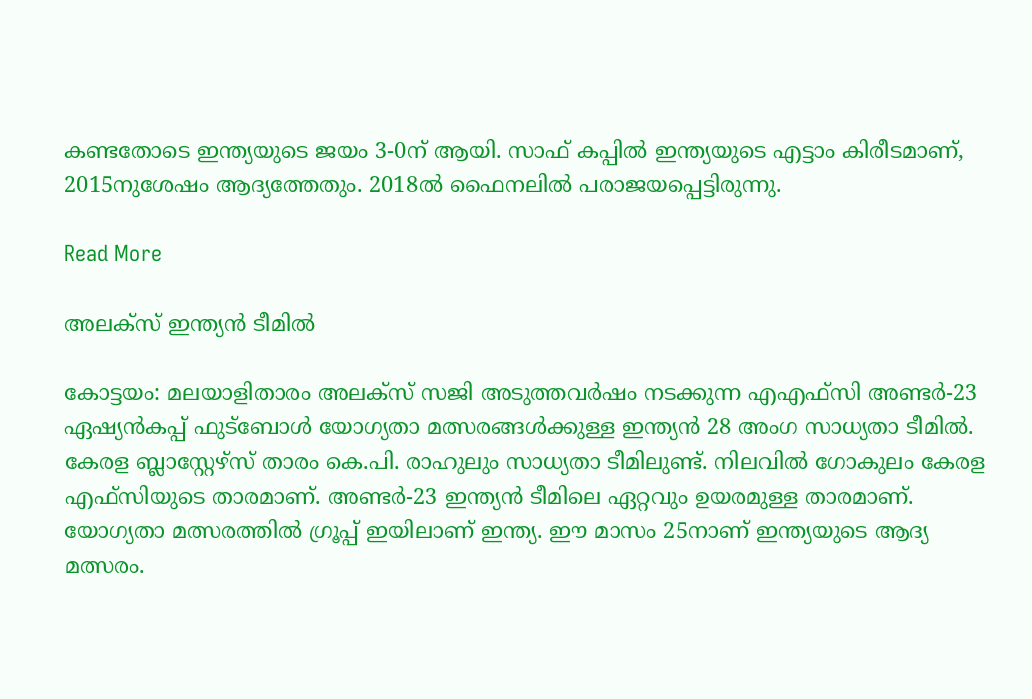കണ്ടതോടെ ഇന്ത്യയുടെ ജയം 3-0ന് ആയി. സാഫ് കപ്പിൽ ഇന്ത്യയുടെ എട്ടാം കിരീടമാണ്, 2015നുശേഷം ആദ്യത്തേതും. 2018ൽ ഫൈനലിൽ പരാജയപ്പെട്ടിരുന്നു.

Read More

അലക്സ് ഇന്ത്യൻ ടീമിൽ

കോട്ടയം: മലയാളിതാരം അലക്സ് സജി അടുത്തവർഷം നടക്കുന്ന എഎഫ്സി അണ്ടർ-23 ഏഷ്യൻകപ്പ് ഫുട്ബോൾ യോഗ്യതാ മത്സരങ്ങൾക്കുള്ള ഇന്ത്യൻ 28 അംഗ സാധ്യതാ ടീമിൽ. കേരള ബ്ലാസ്റ്റേഴ്സ് താരം കെ.പി. രാഹുലും സാധ്യതാ ടീമിലുണ്ട്. നിലവിൽ ഗോകുലം കേരള എഫ്സിയുടെ താരമാണ്. അണ്ടർ-23 ഇന്ത്യൻ ടീമിലെ ഏറ്റവും ഉയരമുള്ള താരമാണ്. യോഗ്യതാ മത്സരത്തിൽ ഗ്രൂപ്പ് ഇയിലാണ് ഇന്ത്യ. ഈ മാസം 25നാണ് ഇന്ത്യയുടെ ആദ്യ മത്സരം.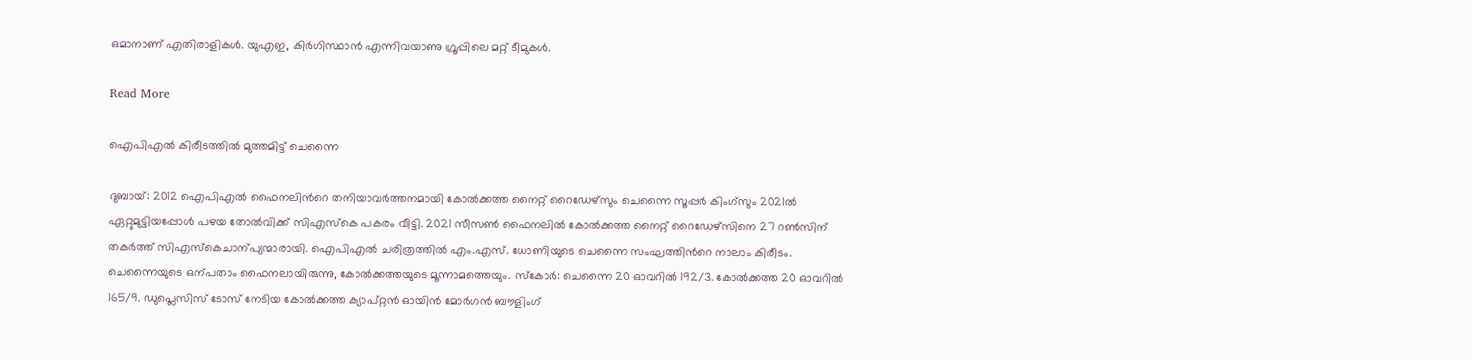ഒമാനാണ് എതിരാളികൾ. യുഎഇ, കിർഗിസ്ഥാൻ എന്നിവയാണു ഗ്രൂപ്പിലെ മറ്റ് ടീമുകൾ.

Read More

ഐപിഎൽ കിരീടത്തിൽ മുത്തമിട്ട് ചെന്നൈ

ദുബായ്: 2012 ഐപിഎൽ ഫൈനലിന്‍റെ തനിയാവർത്തനമായി കോൽക്കത്ത നൈറ്റ് റൈഡേഴ്സും ചെന്നൈ സൂപ്പർ കിംഗ്സും 2021ൽ ഏറ്റുമുട്ടിയപ്പോൾ പഴയ തോൽവിക്ക് സിഎസ്കെ പകരം വീട്ടി. 2021 സീസൺ ഫൈനലിൽ കോൽക്കത്ത നൈറ്റ് റൈഡേഴ്സിനെ 27 റൺസിന് തകർത്ത് സിഎസ്കെചാന്പ്യന്മാരായി. ഐപിഎൽ ചരിത്രത്തിൽ എം.എസ്. ധോണിയുടെ ചെന്നൈ സംഘത്തിന്‍റെ നാലാം കിരീടം. ചെന്നൈയുടെ ഒന്പതാം ഫൈനലായിരുന്നു, കോൽക്കത്തയുടെ മൂന്നാമത്തെയും. സ്കോർ: ചെന്നൈ 20 ഓവറിൽ 192/3. കോൽക്കത്ത 20 ഓവറിൽ 165/9. ഡുപ്ലെസിസ് ടോസ് നേടിയ കോൽക്കത്ത ക്യാപ്റ്റൻ ഓയിൻ മോർഗൻ ബൗളിംഗ്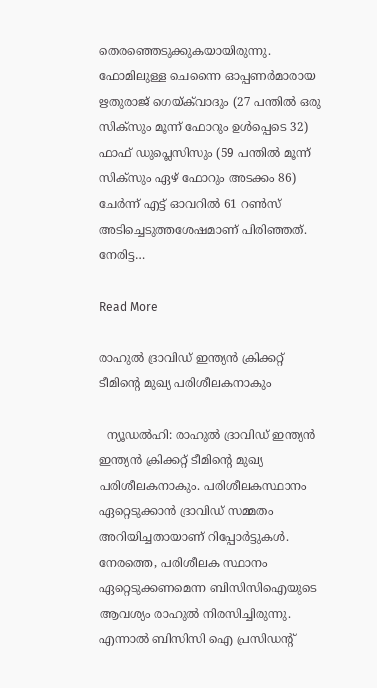തെരഞ്ഞെടുക്കുകയായിരുന്നു. ഫോമിലുള്ള ചെന്നൈ ഓപ്പണർമാരായ ഋതുരാജ് ഗെയ്ക്‌വാദും (27 പന്തിൽ ഒരു സിക്സും മൂന്ന് ഫോറും ഉൾപ്പെടെ 32) ഫാഫ് ഡുപ്ലെസിസും (59 പന്തിൽ മൂന്ന് സിക്സും ഏഴ് ഫോറും അടക്കം 86) ചേർന്ന് എട്ട് ഓവറിൽ 61 റണ്‍സ് അടിച്ചെടുത്തശേഷമാണ് പിരിഞ്ഞത്. നേരിട്ട…

Read More

രാഹുല്‍ ദ്രാവിഡ് ഇന്ത്യന്‍ ക്രിക്കറ്റ് ടീമിന്‍റെ മുഖ്യ പരിശീലകനാകും

  ന്യൂഡൽഹി: രാഹുല്‍ ദ്രാവിഡ് ഇന്ത്യന്‍ ഇന്ത്യന്‍ ക്രിക്കറ്റ് ടീമിന്‍റെ മുഖ്യ പരിശീലകനാകും. പരിശീലകസ്ഥാനം ഏറ്റെടുക്കാന്‍ ദ്രാവിഡ് സമ്മതം അറിയിച്ചതായാണ് റിപ്പോര്‍ട്ടുകള്‍. നേരത്തെ, പരിശീലക സ്ഥാനം ഏറ്റെടുക്കണമെന്ന ബിസിസിഐയുടെ ആവശ്യം രാഹുല്‍ നിരസിച്ചിരുന്നു. എന്നാല്‍ ബിസിസി ഐ പ്രസിഡന്‍റ്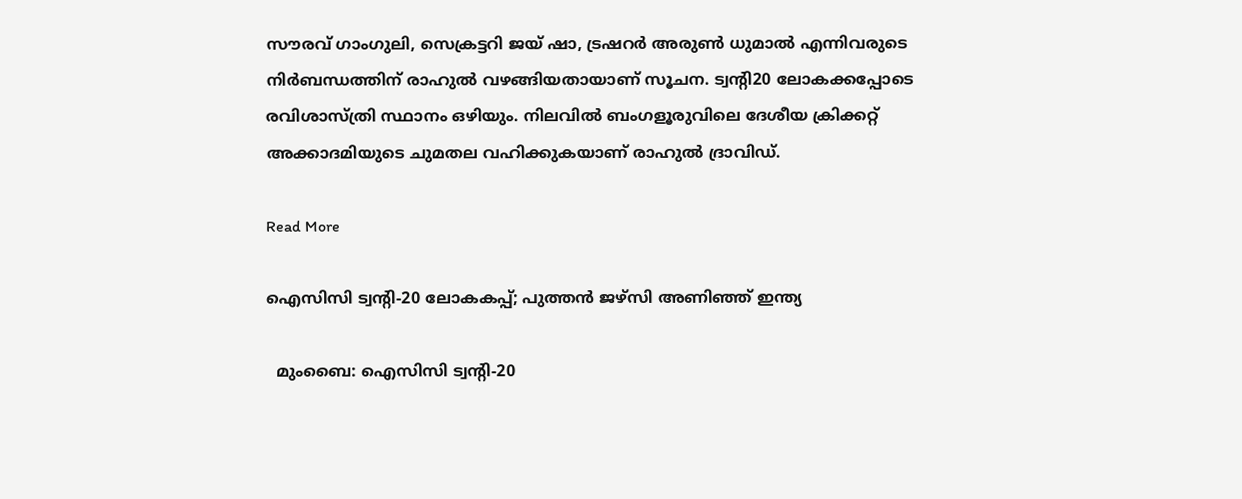സൗരവ് ഗാംഗുലി, സെക്രട്ടറി ജയ് ഷാ, ട്രഷറര്‍ അരുണ്‍ ധുമാല്‍ എന്നിവരുടെ നിര്‍ബന്ധത്തിന് രാഹുല്‍ വഴങ്ങിയതായാണ് സൂചന. ട്വന്‍റി20 ലോകക്കപ്പോടെ രവിശാസ്ത്രി സ്ഥാനം ഒഴിയും. നിലവില്‍ ബംഗളൂരുവിലെ ദേശീയ ക്രിക്കറ്റ് അക്കാദമിയുടെ ചുമതല വഹിക്കുകയാണ് രാഹുല്‍ ദ്രാവിഡ്.

Read More

ഐസിസി ട്വന്‍റി-20 ലോകകപ്പ്; പുത്തൻ ജഴ്സി അണിഞ്ഞ് ഇന്ത്യ

  മുംബൈ: ഐസിസി ട്വന്‍റി-20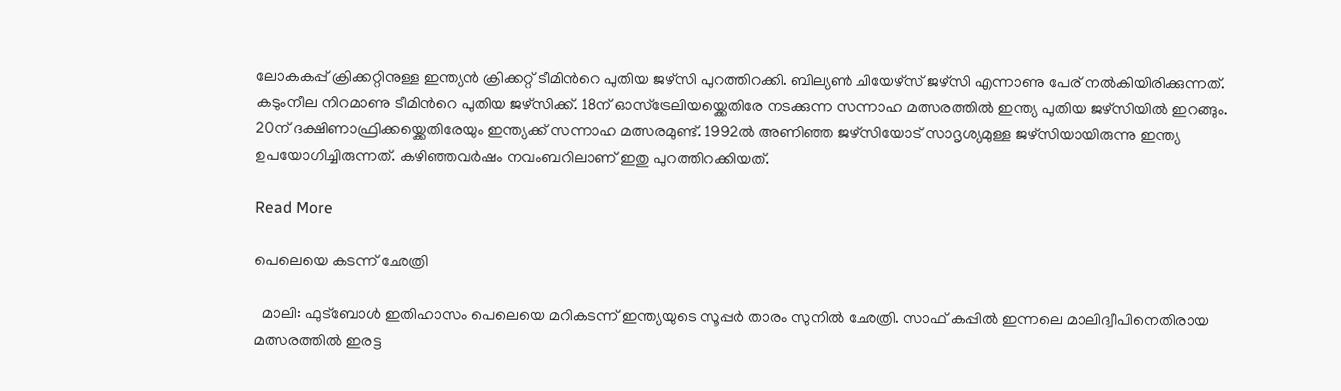ലോകകപ്പ് ക്രിക്കറ്റിനുള്ള ഇന്ത്യൻ ക്രിക്കറ്റ് ടീമിന്‍റെ പുതിയ ജഴ്സി പുറത്തിറക്കി. ബില്യണ്‍ ചിയേഴ്സ് ജഴ്സി എന്നാണു പേര് നൽകിയിരിക്കുന്നത്. കടുംനീല നിറമാണു ടീമിന്‍റെ പുതിയ ജഴ്സിക്ക്. 18ന് ഓസ്ട്രേലിയയ്ക്കെതിരേ നടക്കുന്ന സന്നാഹ മത്സരത്തിൽ ഇന്ത്യ പുതിയ ജഴ്സിയിൽ ഇറങ്ങും. 20ന് ദക്ഷിണാഫ്രിക്കയ്ക്കെതിരേയും ഇന്ത്യക്ക് സന്നാഹ മത്സരമുണ്ട്. 1992ൽ അണിഞ്ഞ ജഴ്സിയോട് സാദൃശ്യമുള്ള ജഴ്സിയായിരുന്നു ഇന്ത്യ ഉപയോഗിച്ചിരുന്നത്. കഴിഞ്ഞവർഷം നവംബറിലാണ് ഇതു പുറത്തിറക്കിയത്.

Read More

പെലെയെ കടന്ന് ഛേത്രി

  മാലി: ഫുട്ബോൾ ഇതിഹാസം പെലെയെ മറികടന്ന് ഇന്ത്യയുടെ സൂപ്പർ താരം സുനിൽ ഛേത്രി. സാഫ് കപ്പിൽ ഇന്നലെ മാലിദ്വീപിനെതിരായ മത്സരത്തിൽ ഇരട്ട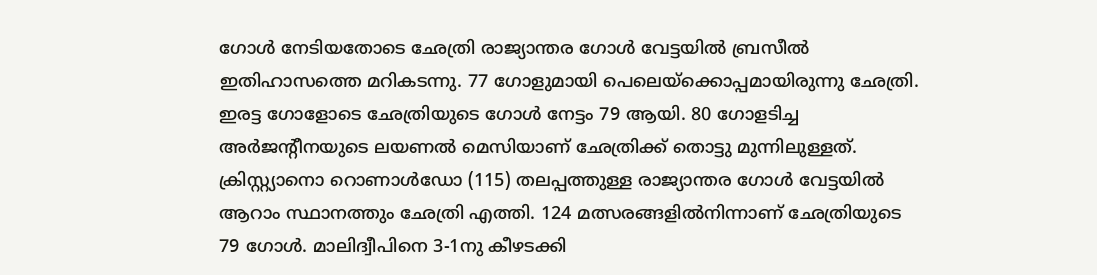ഗോൾ നേടിയതോടെ ഛേത്രി രാജ്യാന്തര ഗോൾ വേട്ടയിൽ ബ്രസീൽ ഇതിഹാസത്തെ മറികടന്നു. 77 ഗോളുമായി പെലെയ്ക്കൊപ്പമായിരുന്നു ഛേത്രി. ഇരട്ട ഗോളോടെ ഛേത്രിയുടെ ഗോൾ നേട്ടം 79 ആയി. 80 ഗോളടിച്ച അർജന്‍റീനയുടെ ലയണൽ മെസിയാണ് ഛേത്രിക്ക് തൊട്ടു മുന്നിലുള്ളത്. ക്രിസ്റ്റ്യാനൊ റൊണാൾഡോ (115) തലപ്പത്തുള്ള രാജ്യാന്തര ഗോൾ വേട്ടയിൽ ആറാം സ്ഥാനത്തും ഛേത്രി എത്തി. 124 മത്സരങ്ങളിൽനിന്നാണ് ഛേത്രിയുടെ 79 ഗോൾ. മാലിദ്വീപിനെ 3-1നു കീഴടക്കി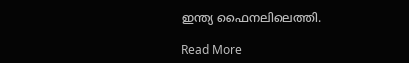ഇന്ത്യ ഫൈനലിലെത്തി.

Read More